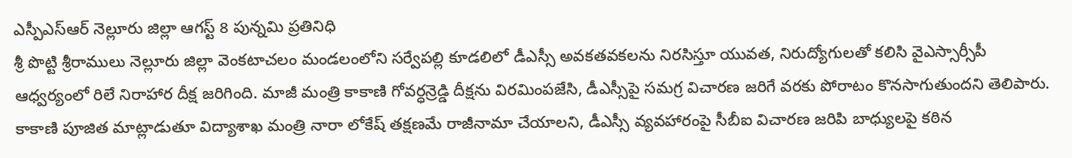ఎస్పీఎస్ఆర్ నెల్లూరు జిల్లా ఆగస్ట్ 8 పున్నమి ప్రతినిధి
శ్రీ పొట్టి శ్రీరాములు నెల్లూరు జిల్లా వెంకటాచలం మండలంలోని సర్వేపల్లి కూడలిలో డీఎస్సీ అవకతవకలను నిరసిస్తూ యువత, నిరుద్యోగులతో కలిసి వైఎస్సార్సీపీ ఆధ్వర్యంలో రిలే నిరాహార దీక్ష జరిగింది. మాజీ మంత్రి కాకాణి గోవర్ధన్రెడ్డి దీక్షను విరమింపజేసి, డీఎస్సీపై సమగ్ర విచారణ జరిగే వరకు పోరాటం కొనసాగుతుందని తెలిపారు. కాకాణి పూజిత మాట్లాడుతూ విద్యాశాఖ మంత్రి నారా లోకేష్ తక్షణమే రాజీనామా చేయాలని, డీఎస్సీ వ్యవహారంపై సీబీఐ విచారణ జరిపి బాధ్యులపై కఠిన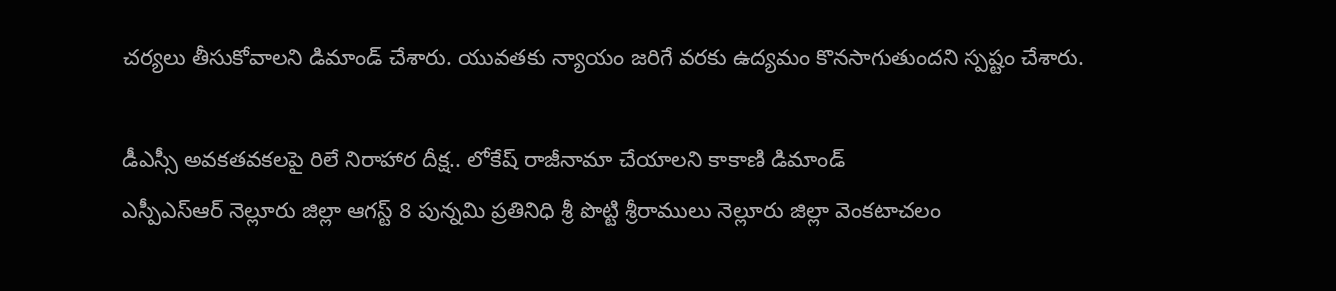చర్యలు తీసుకోవాలని డిమాండ్ చేశారు. యువతకు న్యాయం జరిగే వరకు ఉద్యమం కొనసాగుతుందని స్పష్టం చేశారు.

డీఎస్సీ అవకతవకలపై రిలే నిరాహార దీక్ష.. లోకేష్ రాజీనామా చేయాలని కాకాణి డిమాండ్
ఎస్పీఎస్ఆర్ నెల్లూరు జిల్లా ఆగస్ట్ 8 పున్నమి ప్రతినిధి శ్రీ పొట్టి శ్రీరాములు నెల్లూరు జిల్లా వెంకటాచలం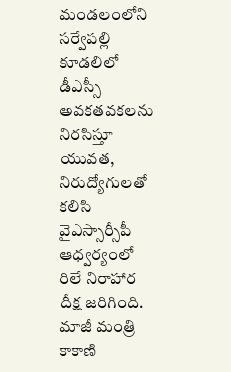మండలంలోని సర్వేపల్లి కూడలిలో డీఎస్సీ అవకతవకలను నిరసిస్తూ యువత, నిరుద్యోగులతో కలిసి వైఎస్సార్సీపీ ఆధ్వర్యంలో రిలే నిరాహార దీక్ష జరిగింది. మాజీ మంత్రి కాకాణి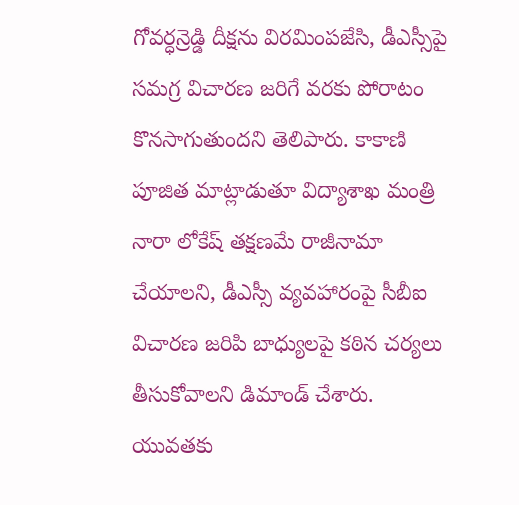గోవర్ధన్రెడ్డి దీక్షను విరమింపజేసి, డీఎస్సీపై సమగ్ర విచారణ జరిగే వరకు పోరాటం కొనసాగుతుందని తెలిపారు. కాకాణి పూజిత మాట్లాడుతూ విద్యాశాఖ మంత్రి నారా లోకేష్ తక్షణమే రాజీనామా చేయాలని, డీఎస్సీ వ్యవహారంపై సీబీఐ విచారణ జరిపి బాధ్యులపై కఠిన చర్యలు తీసుకోవాలని డిమాండ్ చేశారు. యువతకు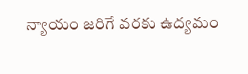న్యాయం జరిగే వరకు ఉద్యమం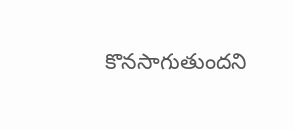కొనసాగుతుందని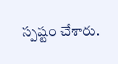స్పష్టం చేశారు.